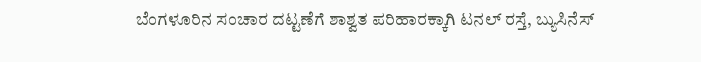ಬೆಂಗಳೂರಿನ ಸಂಚಾರ ದಟ್ಟಣೆಗೆ ಶಾಶ್ವತ ಪರಿಹಾರಕ್ಕಾಗಿ ಟನಲ್ ರಸ್ತೆ, ಬ್ಯುಸಿನೆಸ್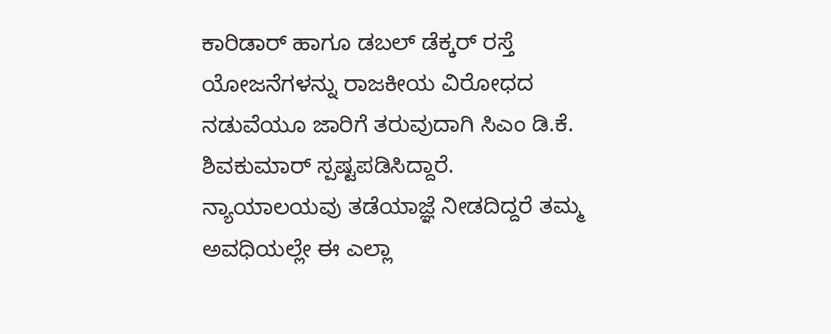ಕಾರಿಡಾರ್ ಹಾಗೂ ಡಬಲ್ ಡೆಕ್ಕರ್ ರಸ್ತೆ ಯೋಜನೆಗಳನ್ನು ರಾಜಕೀಯ ವಿರೋಧದ ನಡುವೆಯೂ ಜಾರಿಗೆ ತರುವುದಾಗಿ ಸಿಎಂ ಡಿ.ಕೆ. ಶಿವಕುಮಾರ್ ಸ್ಪಷ್ಟಪಡಿಸಿದ್ದಾರೆ.
ನ್ಯಾಯಾಲಯವು ತಡೆಯಾಜ್ಞೆ ನೀಡದಿದ್ದರೆ ತಮ್ಮ ಅವಧಿಯಲ್ಲೇ ಈ ಎಲ್ಲಾ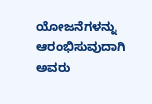ಯೋಜನೆಗಳನ್ನು ಆರಂಭಿಸುವುದಾಗಿ ಅವರು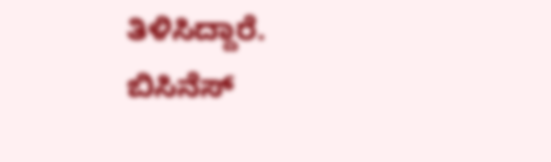ತಿಳಿಸಿದ್ದಾರೆ.
ಬಿಸಿನೆಸ್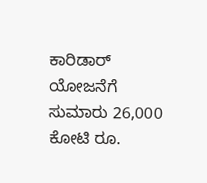ಕಾರಿಡಾರ್ ಯೋಜನೆಗೆ ಸುಮಾರು 26,000 ಕೋಟಿ ರೂ.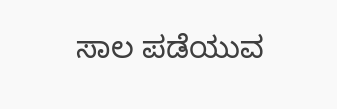ಸಾಲ ಪಡೆಯುವ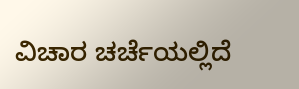ವಿಚಾರ ಚರ್ಚೆಯಲ್ಲಿದೆ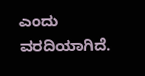ಎಂದು ವರದಿಯಾಗಿದೆ.